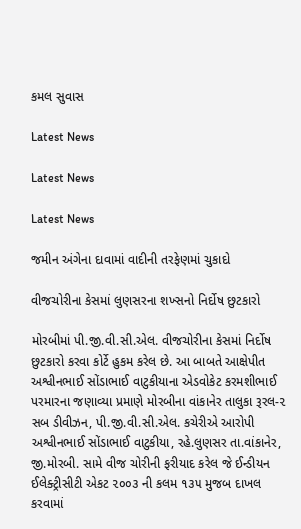કમલ સુવાસ

Latest News

Latest News

Latest News

જમીન અંગેના દાવામાં વાદીની તરફેણમાં ચુકાદો

વીજચોરીના કેસમાં લુણસરના શખ્સનો નિર્દોષ છુટકારો

મોરબીમાં પી.જી.વી.સી.એલ. વીજચોરીના કેસમાં નિર્દોષ છુટકારો કરવા કોર્ટે હુકમ કરેલ છે. આ બાબતે આક્ષેપીત અશ્વીનભાઈ સોંડાભાઈ વાટુકીયાના એડવોકેટ કરમશીભાઈ પરમારના જણાવ્યા પ્રમાણે મોરબીના વાંકાનેર તાલુકા રૂરલ-૨ સબ ડીવીઝન, પી.જી.વી.સી.એલ. કચેરીએ આરોપી અશ્વીનભાઈ સોંડાભાઈ વાટુકીયા, રહે.લુણસર તા.વાંકાનેર, જી.મોરબી. સામે વીજ ચોરીની ફરીયાદ કરેલ જે ઈન્ડીયન ઈલેક્ટ્રીસીટી એકટ ૨૦૦૩ ની કલમ ૧૩૫ મુજબ દાખલ કરવામાં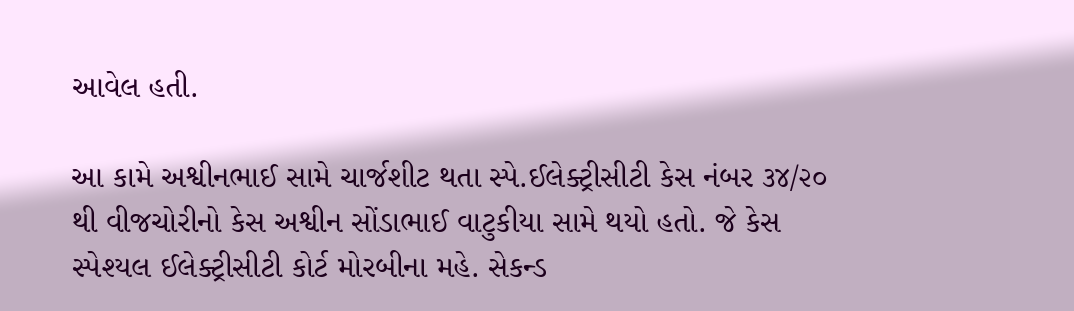આવેલ હતી.

આ કામે અશ્વીનભાઈ સામે ચાર્જશીટ થતા સ્પે.ઈલેક્ટ્રીસીટી કેસ નંબર ૩૪/૨૦ થી વીજચોરીનો કેસ અશ્વીન સોંડાભાઈ વાટુકીયા સામે થયો હતો. જે કેસ સ્પેશ્યલ ઈલેક્ટ્રીસીટી કોર્ટ મોરબીના મહે. સેકન્ડ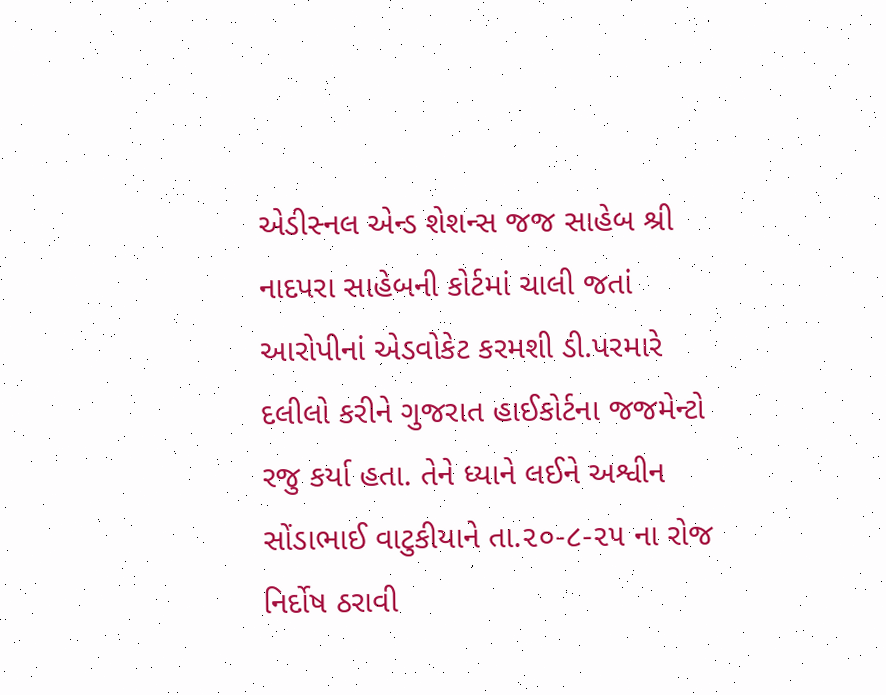એડીસ્નલ એન્ડ શેશન્સ જજ સાહેબ શ્રી નાદપરા સાહેબની કોર્ટમાં ચાલી જતાં આરોપીનાં એડવોકેટ કરમશી ડી.પરમારે દલીલો કરીને ગુજરાત હાઈકોર્ટના જજમેન્ટો રજુ કર્યા હતા. તેને ધ્યાને લઈને અશ્વીન સોંડાભાઈ વાટુકીયાને તા.૨૦-૮-૨૫ ના રોજ નિર્દોષ ઠરાવી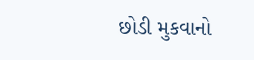છોડી મુકવાનો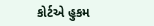કોર્ટએ હુકમ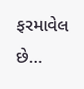ફરમાવેલ છે…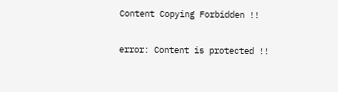Content Copying Forbidden !!

error: Content is protected !!